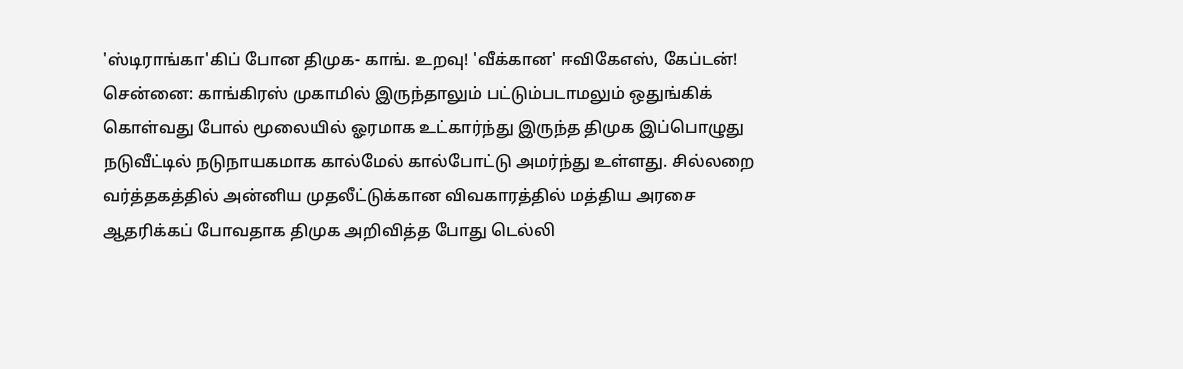'ஸ்டிராங்கா'கிப் போன திமுக- காங். உறவு! 'வீக்கான' ஈவிகேஎஸ், கேப்டன்!
சென்னை: காங்கிரஸ் முகாமில் இருந்தாலும் பட்டும்படாமலும் ஒதுங்கிக் கொள்வது போல் மூலையில் ஓரமாக உட்கார்ந்து இருந்த திமுக இப்பொழுது நடுவீட்டில் நடுநாயகமாக கால்மேல் கால்போட்டு அமர்ந்து உள்ளது. சில்லறை வர்த்தகத்தில் அன்னிய முதலீட்டுக்கான விவகாரத்தில் மத்திய அரசை ஆதரிக்கப் போவதாக திமுக அறிவித்த போது டெல்லி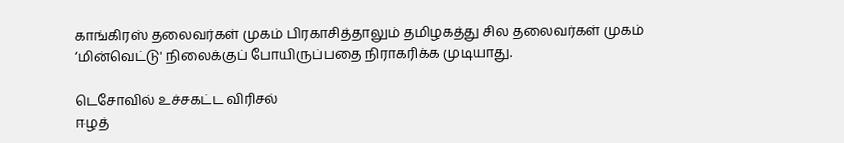காங்கிரஸ் தலைவர்கள் முகம் பிரகாசித்தாலும் தமிழகத்து சில தலைவர்கள் முகம் ‘மின்வெட்டு' நிலைக்குப் போயிருப்பதை நிராகரிக்க முடியாது.

டெசோவில் உச்சகட்ட விரிசல்
ஈழத்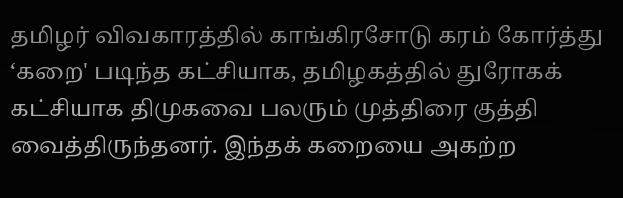தமிழர் விவகாரத்தில் காங்கிரசோடு கரம் கோர்த்து ‘கறை' படிந்த கட்சியாக, தமிழகத்தில் துரோகக் கட்சியாக திமுகவை பலரும் முத்திரை குத்தி வைத்திருந்தனர். இந்தக் கறையை அகற்ற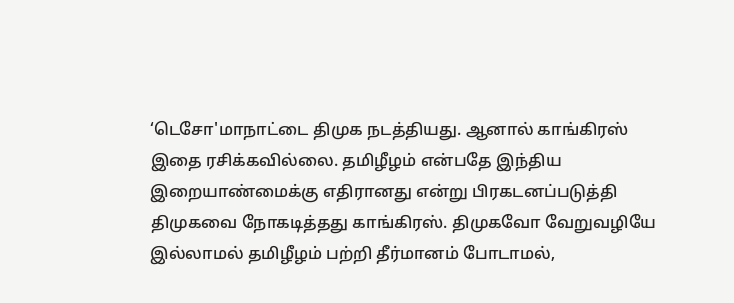‘டெசோ'மாநாட்டை திமுக நடத்தியது. ஆனால் காங்கிரஸ் இதை ரசிக்கவில்லை. தமிழீழம் என்பதே இந்திய இறையாண்மைக்கு எதிரானது என்று பிரகடனப்படுத்தி திமுகவை நோகடித்தது காங்கிரஸ். திமுகவோ வேறுவழியே இல்லாமல் தமிழீழம் பற்றி தீர்மானம் போடாமல்,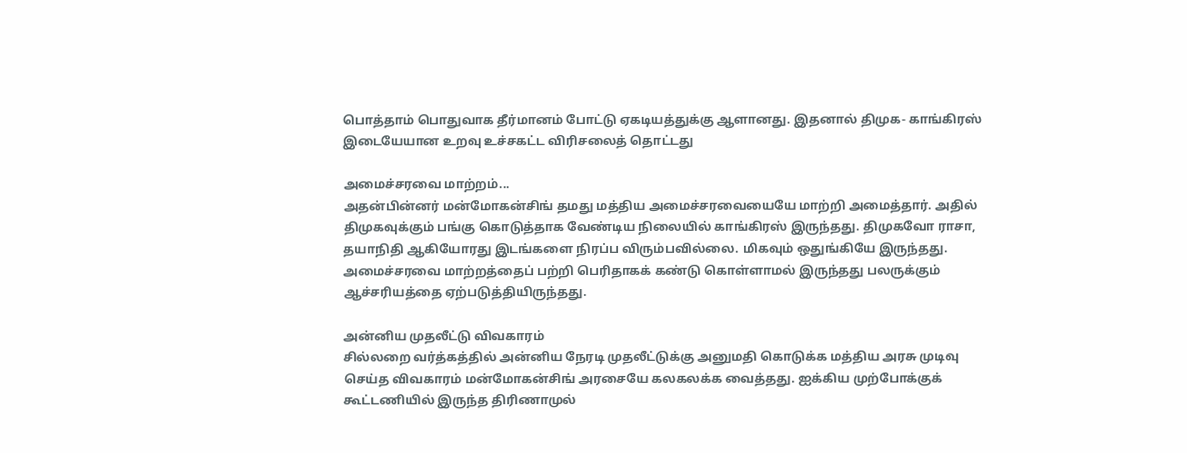பொத்தாம் பொதுவாக தீர்மானம் போட்டு ஏகடியத்துக்கு ஆளானது. இதனால் திமுக- காங்கிரஸ் இடையேயான உறவு உச்சகட்ட விரிசலைத் தொட்டது

அமைச்சரவை மாற்றம்...
அதன்பின்னர் மன்மோகன்சிங் தமது மத்திய அமைச்சரவையையே மாற்றி அமைத்தார். அதில் திமுகவுக்கும் பங்கு கொடுத்தாக வேண்டிய நிலையில் காங்கிரஸ் இருந்தது. திமுகவோ ராசா, தயாநிதி ஆகியோரது இடங்களை நிரப்ப விரும்பவில்லை. மிகவும் ஒதுங்கியே இருந்தது. அமைச்சரவை மாற்றத்தைப் பற்றி பெரிதாகக் கண்டு கொள்ளாமல் இருந்தது பலருக்கும் ஆச்சரியத்தை ஏற்படுத்தியிருந்தது.

அன்னிய முதலீட்டு விவகாரம்
சில்லறை வர்த்கத்தில் அன்னிய நேரடி முதலீட்டுக்கு அனுமதி கொடுக்க மத்திய அரசு முடிவு செய்த விவகாரம் மன்மோகன்சிங் அரசையே கலகலக்க வைத்தது. ஐக்கிய முற்போக்குக் கூட்டணியில் இருந்த திரிணாமுல்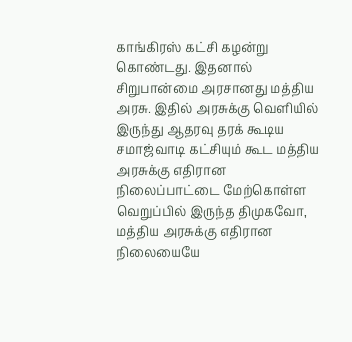காங்கிரஸ் கட்சி கழன்று கொண்டது. இதனால் சிறுபான்மை அரசானது மத்திய அரசு. இதில் அரசுக்கு வெளியில் இருந்து ஆதரவு தரக் கூடிய சமாஜ்வாடி கட்சியும் கூட மத்திய அரசுக்கு எதிரான நிலைப்பாட்டை மேற்கொள்ள வெறுப்பில் இருந்த திமுகவோ, மத்திய அரசுக்கு எதிரான நிலையையே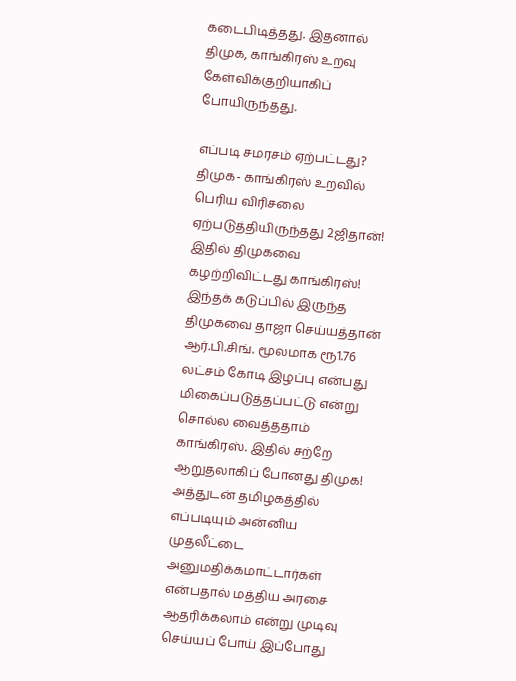கடைபிடித்தது. இதனால் திமுக, காங்கிரஸ் உறவு கேள்விக்குறியாகிப் போயிருந்தது.

எப்படி சமரசம் ஏற்பட்டது?
திமுக- காங்கிரஸ் உறவில் பெரிய விரிசலை ஏற்படுத்தியிருந்தது 2ஜிதான்! இதில் திமுகவை கழற்றிவிட்டது காங்கிரஸ்! இந்தக் கடுப்பில் இருந்த திமுகவை தாஜா செய்யத்தான் ஆர்.பி.சிங். மூலமாக ரூ1.76 லட்சம் கோடி இழப்பு என்பது மிகைப்படுத்தப்பட்டு என்று சொல்ல வைத்ததாம் காங்கிரஸ். இதில் சற்றே ஆறுதலாகிப் போனது திமுக! அத்துடன் தமிழகத்தில் எப்படியும் அன்னிய முதலீட்டை அனுமதிக்கமாட்டார்கள் என்பதால் மத்திய அரசை ஆதரிக்கலாம் என்று முடிவு செய்யப் போய் இப்போது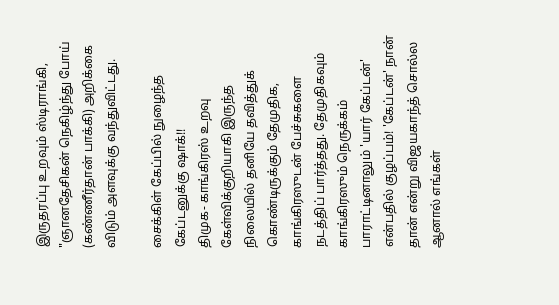இருதரப்பு உறவும் ஸ்டிராங்கி, "ஞானதேசிகன் நெகிழ்ந்து போய் (கண்ணீர்தான் பாக்கி) அறிக்கை விடும் அளவுக்கு வந்துவிட்டது.

சைக்கிள் கேப்பில் நுழைந்த கேப்டனுக்கு ஷாக்!!
திமுக- காங்கிரஸ் உறவு கேள்விக்குறியாகி இருந்த நிலையில் தனியே தவித்துக் கொண்டிருக்கும் தேமுதிக, காங்கிரஸுடன் பேச்சுகளை நடத்திப் பார்த்தது. தேமுதிகவும் காங்கிரஸும் நெருக்கம் பாராட்டினாலும் 'யார் கேப்டன்' என்பதில் குழப்பம்! 'கேப்டன்' நான் தான் என்று விஜயகாந்த் சொல்ல ஆனால் எங்கள்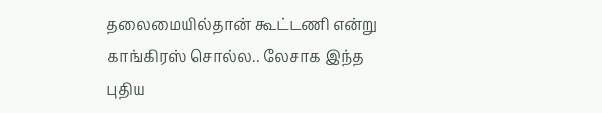தலைமையில்தான் கூட்டணி என்று காங்கிரஸ் சொல்ல.. லேசாக இந்த புதிய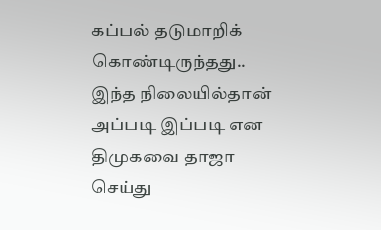கப்பல் தடுமாறிக் கொண்டிருந்தது.. இந்த நிலையில்தான் அப்படி இப்படி என திமுகவை தாஜா செய்து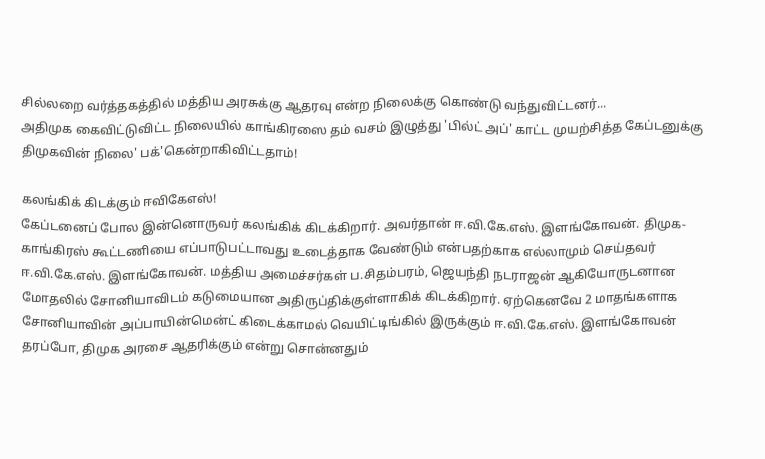சில்லறை வர்த்தகத்தில் மத்திய அரசுக்கு ஆதரவு என்ற நிலைக்கு கொண்டு வந்துவிட்டனர்...
அதிமுக கைவிட்டுவிட்ட நிலையில் காங்கிரஸை தம் வசம் இழுத்து 'பில்ட் அப்' காட்ட முயற்சித்த கேப்டனுக்கு திமுகவின் நிலை' பக்'கென்றாகிவிட்டதாம்!

கலங்கிக் கிடக்கும் ஈவிகேஎஸ்!
கேப்டனைப் போல இன்னொருவர் கலங்கிக் கிடக்கிறார். அவர்தான் ஈ.வி.கே.எஸ். இளங்கோவன். திமுக- காங்கிரஸ் கூட்டணியை எப்பாடுபட்டாவது உடைத்தாக வேண்டும் என்பதற்காக எல்லாமும் செய்தவர் ஈ.வி.கே.எஸ். இளங்கோவன். மத்திய அமைச்சர்கள் ப.சிதம்பரம், ஜெயந்தி நடராஜன் ஆகியோருடனான மோதலில் சோனியாவிடம் கடுமையான அதிருப்திக்குள்ளாகிக் கிடக்கிறார். ஏற்கெனவே 2 மாதங்களாக சோனியாவின் அப்பாயின்மென்ட் கிடைக்காமல் வெயிட்டிங்கில் இருக்கும் ஈ.வி.கே.எஸ். இளங்கோவன் தரப்போ, திமுக அரசை ஆதரிக்கும் என்று சொன்னதும்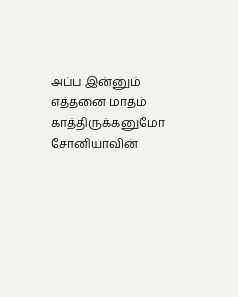அப்ப இன்னும் எத்தனை மாதம் காத்திருக்கனுமோ சோனியாவின்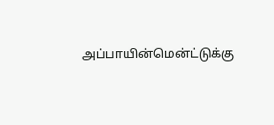அப்பாயின்மென்ட்டுக்கு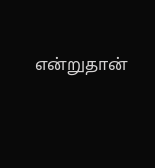என்றுதான்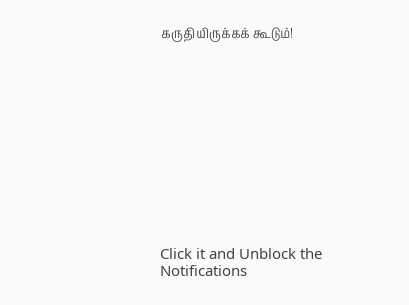கருதியிருக்கக் கூடும்!












Click it and Unblock the Notifications